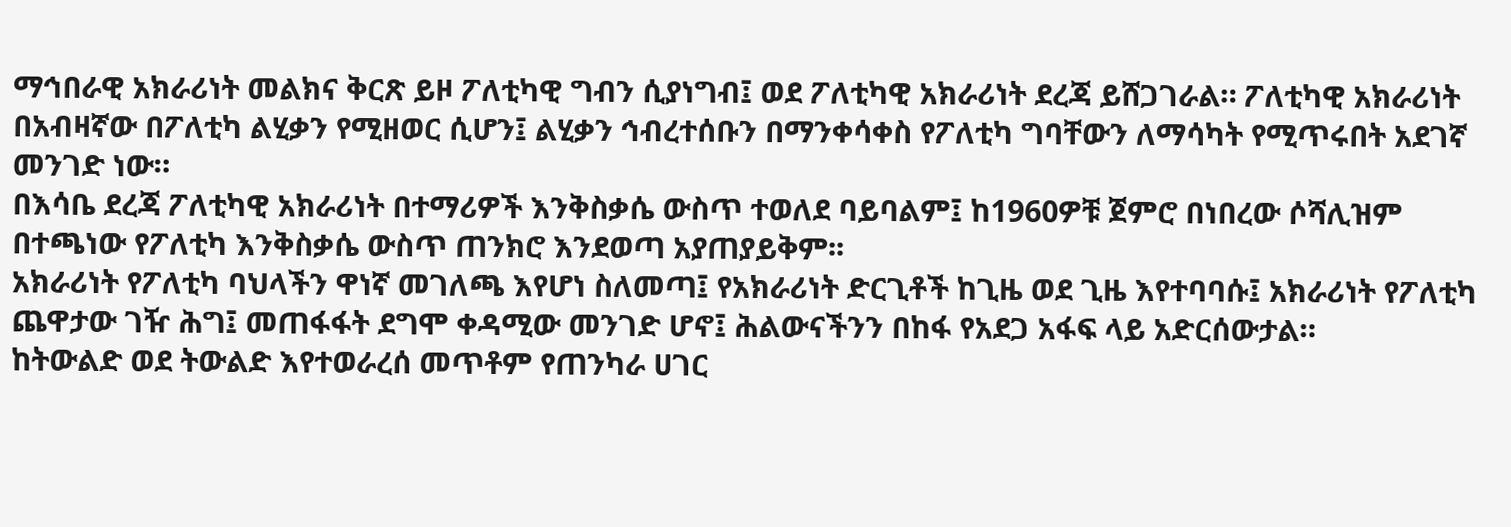ማኅበራዊ አክራሪነት መልክና ቅርጽ ይዞ ፖለቲካዊ ግብን ሲያነግብ፤ ወደ ፖለቲካዊ አክራሪነት ደረጃ ይሸጋገራል። ፖለቲካዊ አክራሪነት በአብዛኛው በፖለቲካ ልሂቃን የሚዘወር ሲሆን፤ ልሂቃን ኅብረተሰቡን በማንቀሳቀስ የፖለቲካ ግባቸውን ለማሳካት የሚጥሩበት አደገኛ መንገድ ነው።
በእሳቤ ደረጃ ፖለቲካዊ አክራሪነት በተማሪዎች እንቅስቃሴ ውስጥ ተወለደ ባይባልም፤ ከ1960ዎቹ ጀምሮ በነበረው ሶሻሊዝም በተጫነው የፖለቲካ እንቅስቃሴ ውስጥ ጠንክሮ እንደወጣ አያጠያይቅም፡፡
አክራሪነት የፖለቲካ ባህላችን ዋነኛ መገለጫ እየሆነ ስለመጣ፤ የአክራሪነት ድርጊቶች ከጊዜ ወደ ጊዜ እየተባባሱ፤ አክራሪነት የፖለቲካ ጨዋታው ገዥ ሕግ፤ መጠፋፋት ደግሞ ቀዳሚው መንገድ ሆኖ፤ ሕልውናችንን በከፋ የአደጋ አፋፍ ላይ አድርሰውታል።
ከትውልድ ወደ ትውልድ እየተወራረሰ መጥቶም የጠንካራ ሀገር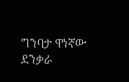ግንባታ ዋነኛው ደንቃራ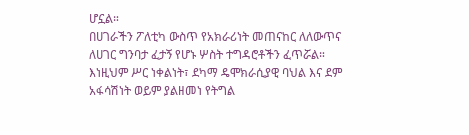ሆኗል።
በሀገራችን ፖለቲካ ውስጥ የአክራሪነት መጠናከር ለለውጥና ለሀገር ግንባታ ፈታኝ የሆኑ ሦስት ተግዳሮቶችን ፈጥሯል። እነዚህም ሥር ነቀልነት፣ ደካማ ዴሞክራሲያዊ ባህል እና ደም አፋሳሽነት ወይም ያልዘመነ የትግል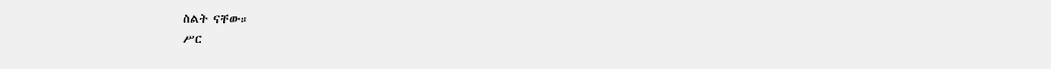ስልት ናቸው።
ሥር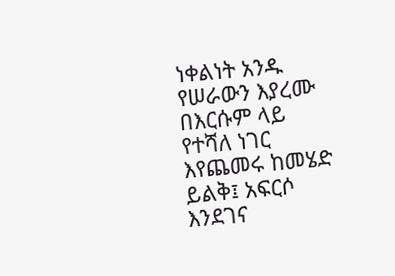ነቀልነት አንዱ የሠራውን እያረሙ በእርሱም ላይ የተሻለ ነገር እየጨመሩ ከመሄድ ይልቅ፤ አፍርሶ እንደገና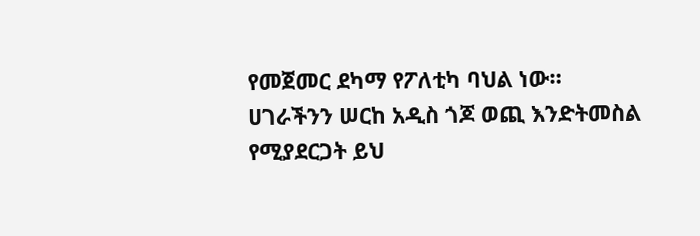የመጀመር ደካማ የፖለቲካ ባህል ነው።
ሀገራችንን ሠርከ አዲስ ጎጆ ወጪ እንድትመስል የሚያደርጋት ይህ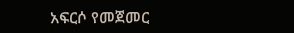አፍርሶ የመጀመር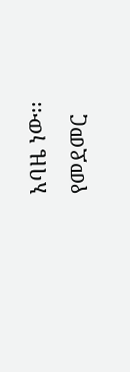አባዜ ነው፡፡
የመደመር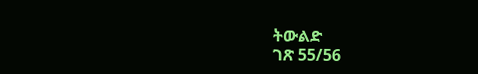ትውልድ
ገጽ 55/56